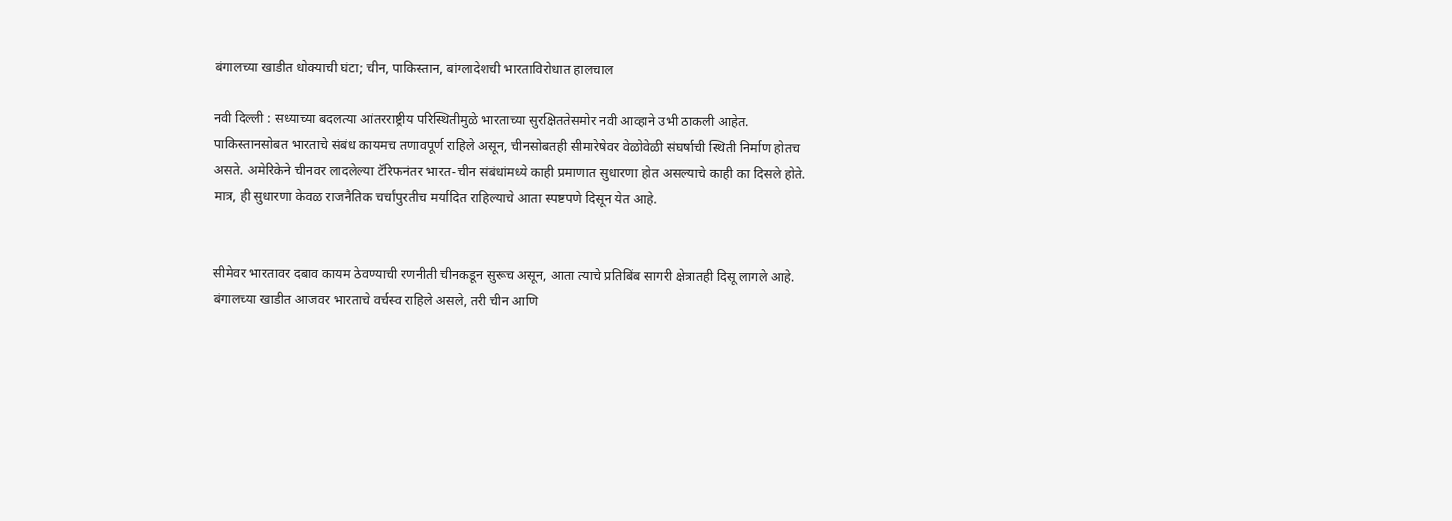बंगालच्या खाडीत धोक्याची घंटा; चीन, पाकिस्तान, बांग्लादेशची भारताविरोधात हालचाल

नवी दिल्ली : सध्याच्या बदलत्या आंतरराष्ट्रीय परिस्थितीमुळे भारताच्या सुरक्षिततेसमोर नवी आव्हाने उभी ठाकली आहेत. पाकिस्तानसोबत भारताचे संबंध कायमच तणावपूर्ण राहिले असून, चीनसोबतही सीमारेषेवर वेळोवेळी संघर्षाची स्थिती निर्माण होतच असते. अमेरिकेने चीनवर लादलेल्या टॅरिफनंतर भारत-चीन संबंधांमध्ये काही प्रमाणात सुधारणा होत असल्याचे काही का दिसले होते. मात्र, ही सुधारणा केवळ राजनैतिक चर्चांपुरतीच मर्यादित राहिल्याचे आता स्पष्टपणे दिसून येत आहे.


सीमेवर भारतावर दबाव कायम ठेवण्याची रणनीती चीनकडून सुरूच असून, आता त्याचे प्रतिबिंब सागरी क्षेत्रातही दिसू लागले आहे. बंगालच्या खाडीत आजवर भारताचे वर्चस्व राहिले असले, तरी चीन आणि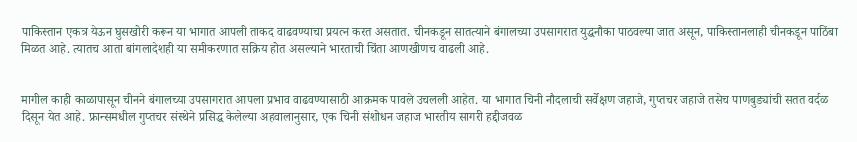पाकिस्तान एकत्र येऊन घुसखोरी करून या भागात आपली ताकद वाढवण्याचा प्रयत्न करत असतात. चीनकडून सातत्याने बंगालच्या उपसागरात युद्धनौका पाठवल्या जात असून, पाकिस्तानलाही चीनकडून पाठिंबा मिळत आहे. त्यातच आता बांगलादेशही या समीकरणात सक्रिय होत असल्याने भारताची चिंता आणखीणच वाढली आहे.


मागील काही काळापासून चीनने बंगालच्या उपसागरात आपला प्रभाव वाढवण्यासाठी आक्रमक पावले उचलली आहेत. या भागात चिनी नौदलाची सर्वेक्षण जहाजे, गुप्तचर जहाजे तसेच पाणबुड्यांची सतत वर्दळ दिसून येत आहे. फ्रान्समधील गुप्तचर संस्थेने प्रसिद्ध केलेल्या अहवालानुसार, एक चिनी संशोधन जहाज भारतीय सागरी हद्दीजवळ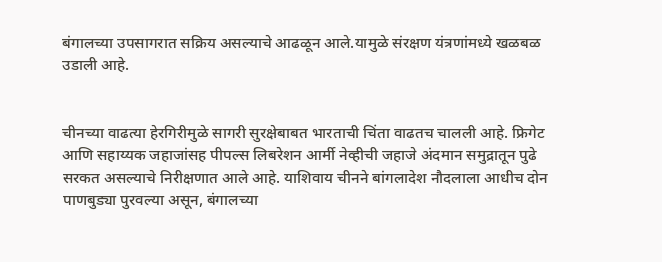बंगालच्या उपसागरात सक्रिय असल्याचे आढळून आले.यामुळे संरक्षण यंत्रणांमध्ये खळबळ उडाली आहे.


चीनच्या वाढत्या हेरगिरीमुळे सागरी सुरक्षेबाबत भारताची चिंता वाढतच चालली आहे. फ्रिगेट आणि सहाय्यक जहाजांसह पीपल्स लिबरेशन आर्मी नेव्हीची जहाजे अंदमान समुद्रातून पुढे सरकत असल्याचे निरीक्षणात आले आहे. याशिवाय चीनने बांगलादेश नौदलाला आधीच दोन पाणबुड्या पुरवल्या असून, बंगालच्या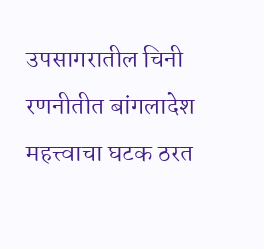उपसागरातील चिनी रणनीतीत बांगलादेश महत्त्वाचा घटक ठरत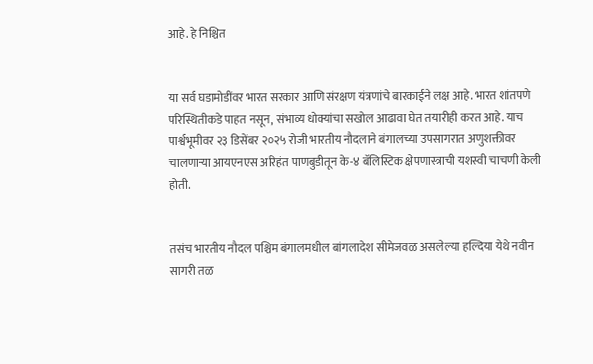आहे. हे निश्चित


या सर्व घडामोडींवर भारत सरकार आणि संरक्षण यंत्रणांचे बारकाईने लक्ष आहे. भारत शांतपणे परिस्थितीकडे पाहत नसून, संभाव्य धोक्यांचा सखोल आढावा घेत तयारीही करत आहे. याच पार्श्वभूमीवर २३ डिसेंबर २०२५ रोजी भारतीय नौदलाने बंगालच्या उपसागरात अणुशक्तीवर चालणाऱ्या आयएनएस अरिहंत पाणबुडीतून के-४ बॅलिस्टिक क्षेपणास्त्राची यशस्वी चाचणी केली होती.


तसंच भारतीय नौदल पश्चिम बंगालमधील बांगलादेश सीमेजवळ असलेल्या हल्दिया येथे नवीन सागरी तळ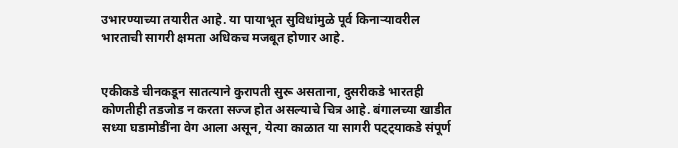उभारण्याच्या तयारीत आहे. या पायाभूत सुविधांमुळे पूर्व किनाऱ्यावरील भारताची सागरी क्षमता अधिकच मजबूत होणार आहे.


एकीकडे चीनकडून सातत्याने कुरापती सुरू असताना, दुसरीकडे भारतही कोणतीही तडजोड न करता सज्ज होत असल्याचे चित्र आहे. बंगालच्या खाडीत सध्या घडामोडींना वेग आला असून, येत्या काळात या सागरी पट्ट्याकडे संपूर्ण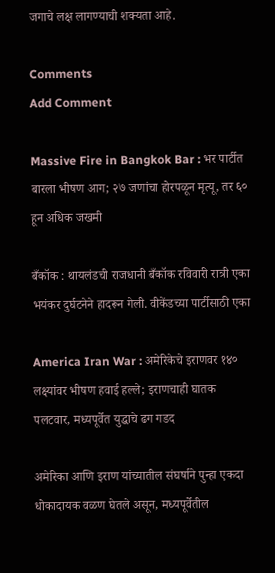जगाचे लक्ष लागण्याची शक्यता आहे.

Comments
Add Comment

Massive Fire in Bangkok Bar : भर पार्टीत बारला भीषण आग; २७ जणांचा होरपळून मृत्यू, तर ६० हून अधिक जखमी

बँकॉक : थायलंडची राजधानी बँकॉक रविवारी रात्री एका भयंकर दुर्घटनेने हादरून गेली. वीकेंडच्या पार्टीसाठी एका

America Iran War : अमेरिकेचे इराणवर १४० लक्ष्यांवर भीषण हवाई हल्ले; इराणचाही घातक पलटवार, मध्यपूर्वेत युद्धाचे ढग गडद

अमेरिका आणि इराण यांच्यातील संघर्षाने पुन्हा एकदा धोकादायक वळण घेतले असून, मध्यपूर्वेतील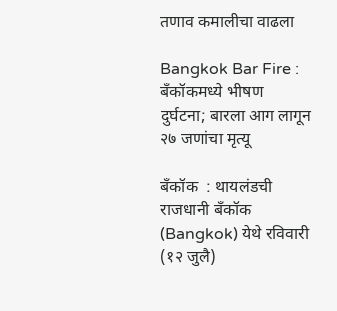तणाव कमालीचा वाढला

Bangkok Bar Fire : बँकॉकमध्ये भीषण दुर्घटना; बारला आग लागून २७ जणांचा मृत्यू

बँकॉक  : थायलंडची राजधानी बँकॉक (Bangkok) येथे रविवारी (१२ जुलै)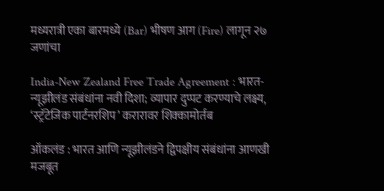मध्यरात्री एका बारमध्ये (Bar) भीषण आग (Fire) लागून २७ जणांचा

India-New Zealand Free Trade Agreement : भारत-न्यूझीलंड संबंधांना नवी दिशा; व्यापार दुप्पट करण्याचे लक्ष्य, ‘स्ट्रॅटेजिक पार्टनरशिप’ करारावर शिक्कामोर्तब

ऑकलंड : भारत आणि न्यूझीलंडने द्विपक्षीय संबंधांना आणखी मजबूत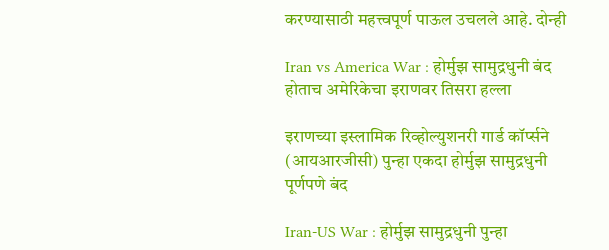करण्यासाठी महत्त्वपूर्ण पाऊल उचलले आहे. दोन्ही

Iran vs America War : होर्मुझ सामुद्रधुनी बंद होताच अमेरिकेचा इराणवर तिसरा हल्ला

इराणच्या इस्लामिक रिव्होल्युशनरी गार्ड कॉर्प्सने (आयआरजीसी) पुन्हा एकदा होर्मुझ सामुद्रधुनी पूर्णपणे बंद

Iran-US War : होर्मुझ सामुद्रधुनी पुन्हा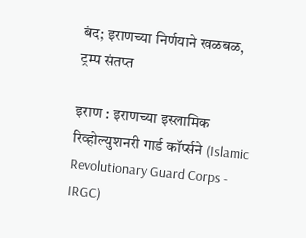बंद; इराणच्या निर्णयाने खळबळ, ट्रम्प संतप्त

इराण : इराणच्या इस्लामिक रिव्होल्युशनरी गार्ड कॉर्प्सने (Islamic Revolutionary Guard Corps - IRGC)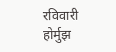रविवारी होर्मुझ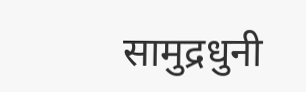सामुद्रधुनी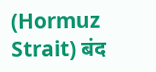(Hormuz Strait) बंद